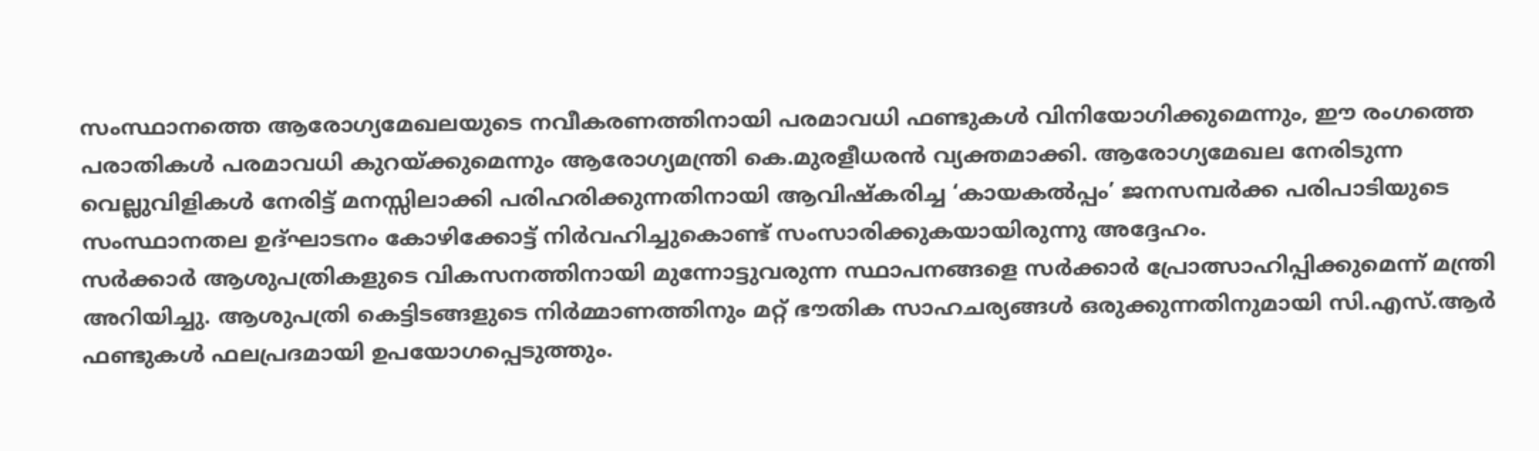സംസ്ഥാനത്തെ ആരോഗ്യമേഖലയുടെ നവീകരണത്തിനായി പരമാവധി ഫണ്ടുകൾ വിനിയോഗിക്കുമെന്നും, ഈ രംഗത്തെ പരാതികൾ പരമാവധി കുറയ്ക്കുമെന്നും ആരോഗ്യമന്ത്രി കെ.മുരളീധരൻ വ്യക്തമാക്കി. ആരോഗ്യമേഖല നേരിടുന്ന വെല്ലുവിളികൾ നേരിട്ട് മനസ്സിലാക്കി പരിഹരിക്കുന്നതിനായി ആവിഷ്കരിച്ച ‘കായകൽപ്പം’ ജനസമ്പർക്ക പരിപാടിയുടെ സംസ്ഥാനതല ഉദ്ഘാടനം കോഴിക്കോട്ട് നിർവഹിച്ചുകൊണ്ട് സംസാരിക്കുകയായിരുന്നു അദ്ദേഹം.
സർക്കാർ ആശുപത്രികളുടെ വികസനത്തിനായി മുന്നോട്ടുവരുന്ന സ്ഥാപനങ്ങളെ സർക്കാർ പ്രോത്സാഹിപ്പിക്കുമെന്ന് മന്ത്രി അറിയിച്ചു. ആശുപത്രി കെട്ടിടങ്ങളുടെ നിർമ്മാണത്തിനും മറ്റ് ഭൗതിക സാഹചര്യങ്ങൾ ഒരുക്കുന്നതിനുമായി സി.എസ്.ആർ ഫണ്ടുകൾ ഫലപ്രദമായി ഉപയോഗപ്പെടുത്തും.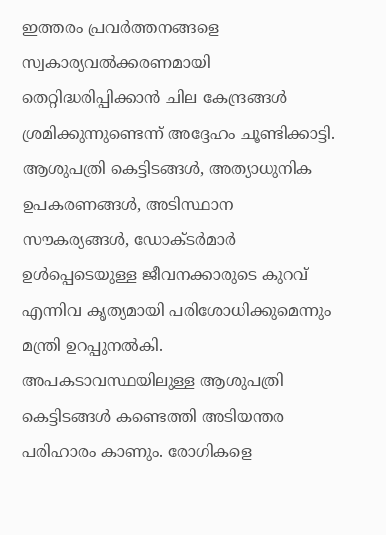ഇത്തരം പ്രവർത്തനങ്ങളെ സ്വകാര്യവൽക്കരണമായി തെറ്റിദ്ധരിപ്പിക്കാൻ ചില കേന്ദ്രങ്ങൾ ശ്രമിക്കുന്നുണ്ടെന്ന് അദ്ദേഹം ചൂണ്ടിക്കാട്ടി. ആശുപത്രി കെട്ടിടങ്ങൾ, അത്യാധുനിക ഉപകരണങ്ങൾ, അടിസ്ഥാന സൗകര്യങ്ങൾ, ഡോക്ടർമാർ ഉൾപ്പെടെയുള്ള ജീവനക്കാരുടെ കുറവ് എന്നിവ കൃത്യമായി പരിശോധിക്കുമെന്നും മന്ത്രി ഉറപ്പുനൽകി.
അപകടാവസ്ഥയിലുള്ള ആശുപത്രി കെട്ടിടങ്ങൾ കണ്ടെത്തി അടിയന്തര പരിഹാരം കാണും. രോഗികളെ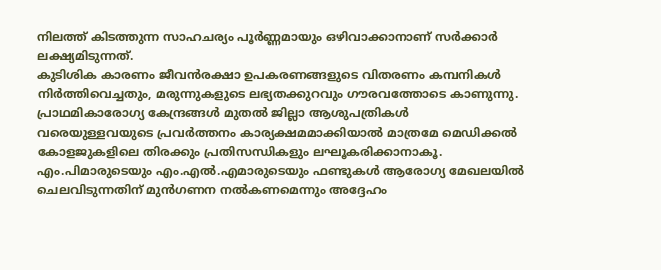നിലത്ത് കിടത്തുന്ന സാഹചര്യം പൂർണ്ണമായും ഒഴിവാക്കാനാണ് സർക്കാർ ലക്ഷ്യമിടുന്നത്.
കുടിശിക കാരണം ജീവൻരക്ഷാ ഉപകരണങ്ങളുടെ വിതരണം കമ്പനികൾ നിർത്തിവെച്ചതും, മരുന്നുകളുടെ ലഭ്യതക്കുറവും ഗൗരവത്തോടെ കാണുന്നു. പ്രാഥമികാരോഗ്യ കേന്ദ്രങ്ങൾ മുതൽ ജില്ലാ ആശുപത്രികൾ വരെയുള്ളവയുടെ പ്രവർത്തനം കാര്യക്ഷമമാക്കിയാൽ മാത്രമേ മെഡിക്കൽ കോളജുകളിലെ തിരക്കും പ്രതിസന്ധികളും ലഘൂകരിക്കാനാകൂ.
എം.പിമാരുടെയും എം.എൽ.എമാരുടെയും ഫണ്ടുകൾ ആരോഗ്യ മേഖലയിൽ ചെലവിടുന്നതിന് മുൻഗണന നൽകണമെന്നും അദ്ദേഹം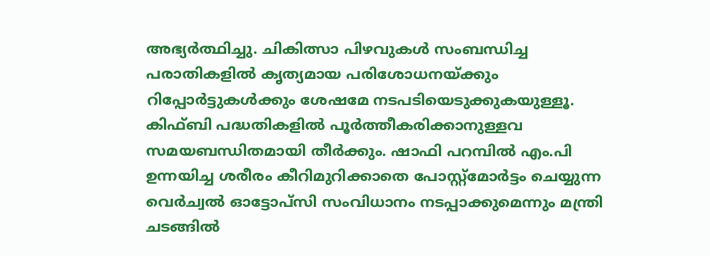അഭ്യർത്ഥിച്ചു. ചികിത്സാ പിഴവുകൾ സംബന്ധിച്ച പരാതികളിൽ കൃത്യമായ പരിശോധനയ്ക്കും റിപ്പോർട്ടുകൾക്കും ശേഷമേ നടപടിയെടുക്കുകയുള്ളൂ.
കിഫ്ബി പദ്ധതികളിൽ പൂർത്തീകരിക്കാനുള്ളവ സമയബന്ധിതമായി തീർക്കും. ഷാഫി പറമ്പിൽ എം.പി ഉന്നയിച്ച ശരീരം കീറിമുറിക്കാതെ പോസ്റ്റ്മോർട്ടം ചെയ്യുന്ന വെർച്വൽ ഓട്ടോപ്സി സംവിധാനം നടപ്പാക്കുമെന്നും മന്ത്രി ചടങ്ങിൽ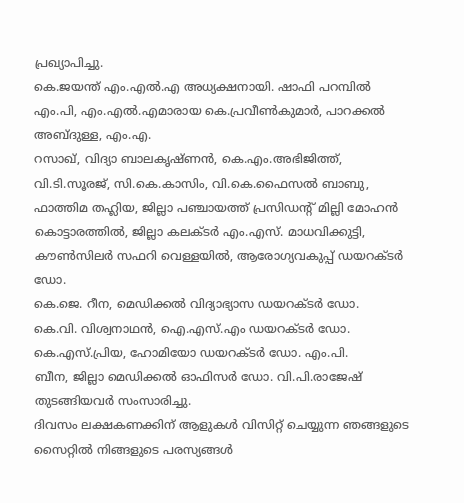പ്രഖ്യാപിച്ചു.
കെ.ജയന്ത് എം.എൽ.എ അധ്യക്ഷനായി. ഷാഫി പറമ്പിൽ എം.പി, എം.എൽ.എമാരായ കെ.പ്രവീൺകുമാർ, പാറക്കൽ അബ്ദുള്ള, എം.എ.
റസാഖ്, വിദ്യാ ബാലകൃഷ്ണൻ, കെ.എം.അഭിജിത്ത്, വി.ടി.സൂരജ്, സി.കെ.കാസിം, വി.കെ.ഫൈസൽ ബാബു, ഫാത്തിമ തഹ്ലിയ, ജില്ലാ പഞ്ചായത്ത് പ്രസിഡന്റ് മില്ലി മോഹൻ കൊട്ടാരത്തിൽ, ജില്ലാ കലക്ടർ എം.എസ്. മാധവിക്കുട്ടി, കൗൺസിലർ സഫറി വെള്ളയിൽ, ആരോഗ്യവകുപ്പ് ഡയറക്ടർ ഡോ.
കെ.ജെ. റീന, മെഡിക്കൽ വിദ്യാഭ്യാസ ഡയറക്ടർ ഡോ.
കെ.വി. വിശ്വനാഥൻ, ഐ.എസ്.എം ഡയറക്ടർ ഡോ.
കെ.എസ്.പ്രിയ, ഹോമിയോ ഡയറക്ടർ ഡോ. എം.പി.
ബീന, ജില്ലാ മെഡിക്കൽ ഓഫിസർ ഡോ. വി.പി.രാജേഷ് തുടങ്ങിയവർ സംസാരിച്ചു.
ദിവസം ലക്ഷകണക്കിന് ആളുകൾ വിസിറ്റ് ചെയ്യുന്ന ഞങ്ങളുടെ സൈറ്റിൽ നിങ്ങളുടെ പരസ്യങ്ങൾ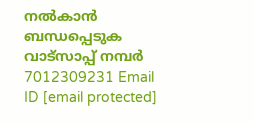നൽകാൻ ബന്ധപ്പെടുക വാട്സാപ്പ് നമ്പർ 7012309231 Email ID [email protected]